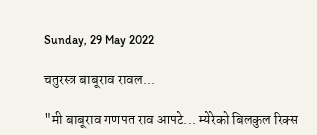Sunday, 29 May 2022

चतुरस्त्र बाबूराव रावल...

"मी बाबूराव गणपत राव आपटे... म्येरेको बिलकुल रिक्स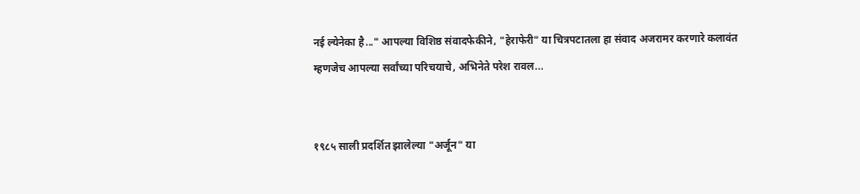नई ल्येनेका है..." आपल्या विशिष्ठ संवादफेकीने, "हेराफेरी" या चित्रपटातला हा संवाद अजरामर करणारे कलावंत म्हणजेच आपल्या सर्वांच्या परिचयाचे, अभिनेते परेश रावल...


१९८५ साली प्रदर्शित झालेल्या "अर्जून" या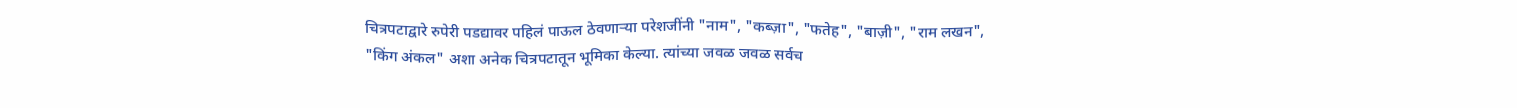चित्रपटाद्वारे रुपेरी पडद्यावर पहिलं पाऊल ठेवणाऱ्या परेशजींनी "नाम", "कब्ज़ा", "फतेह", "बाज़ी", "राम लखन", "किंग अंकल" अशा अनेक चित्रपटातून भूमिका केल्या. त्यांच्या जवळ जवळ सर्वच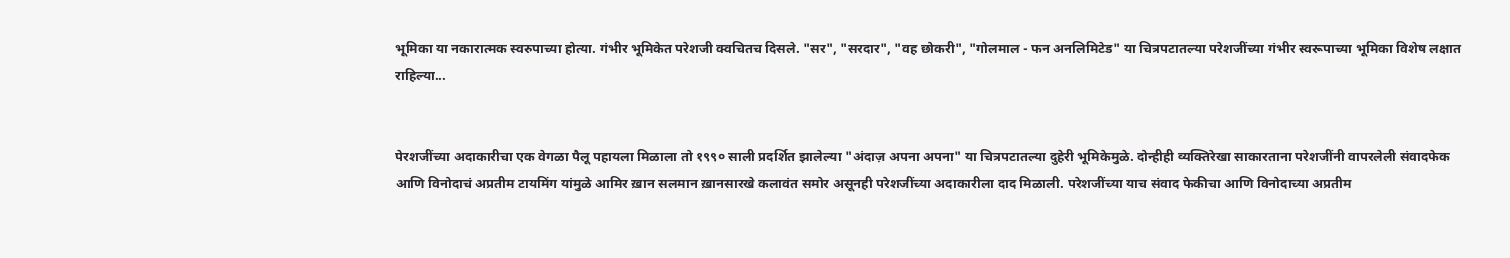भूमिका या नकारात्मक स्वरुपाच्या होत्या. गंभीर भूमिकेत परेशजी क्वचितच दिसले. "सर", "सरदार", "वह छोकरी", "गोलमाल - फन अनलिमिटेड" या चित्रपटातल्या परेशजींच्या गंभीर स्वरूपाच्या भूमिका विशेष लक्षात राहिल्या...


पेरशजींच्या अदाकारीचा एक वेगळा पैलू पहायला मिळाला तो १९९० साली प्रदर्शित झालेल्या "अंदाज़ अपना अपना" या चित्रपटातल्या दुहेरी भूमिकेमुळे. दोन्हीही व्यक्तिरेखा साकारताना परेशजींनी वापरलेली संवादफेक आणि विनोदाचं अप्रतीम टायमिंग यांमुळे आमिर ख़ान सलमान ख़ानसारखे कलावंत समोर असूनही परेशजींच्या अदाकारीला दाद मिळाली. परेशजींच्या याच संवाद फेकीचा आणि विनोदाच्या अप्रतीम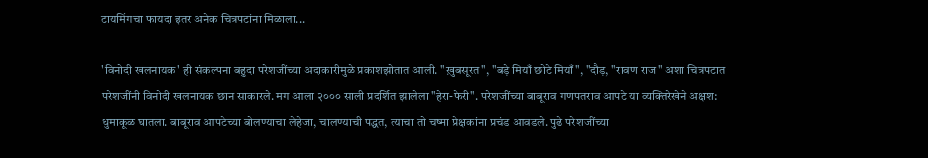टायमिंगचा फायदा इतर अनेक चित्रपटांना मिळाला...

'विनोदी खलनायक' ही संकल्पना बहुदा परेशजींच्या अदाकारीमुळे प्रकाशझोतात आली. "ख़ुबसूरत", "बड़े मियाँ छोटे मियाँ", "दौड़, "रावण राज" अशा चित्रपटात परेशजींनी विनोदी खलनायक छान साकारले. मग आला २००० साली प्रदर्शित झालेला "हेरा-फेरी". परेशजींच्या बाबूराव गणपतराव आपटे या व्यक्तिरेखेने अक्षश: धुमाकूळ घातला. बाबूराव आपटेच्या बोलण्याचा लेहेजा, चालण्याची पद्धत, त्याचा तो चष्मा प्रेक्षकांना प्रचंड आवडले. पुढे परेशजींच्या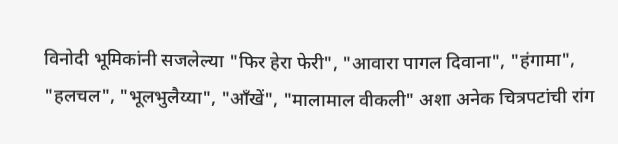विनोदी भूमिकांनी सजलेल्या "फिर हेरा फेरी", "आवारा पागल दिवाना", "हंगामा", "हलचल", "भूलभुलैय्या", "आँखें", "मालामाल वीकली" अशा अनेक चित्रपटांची रांग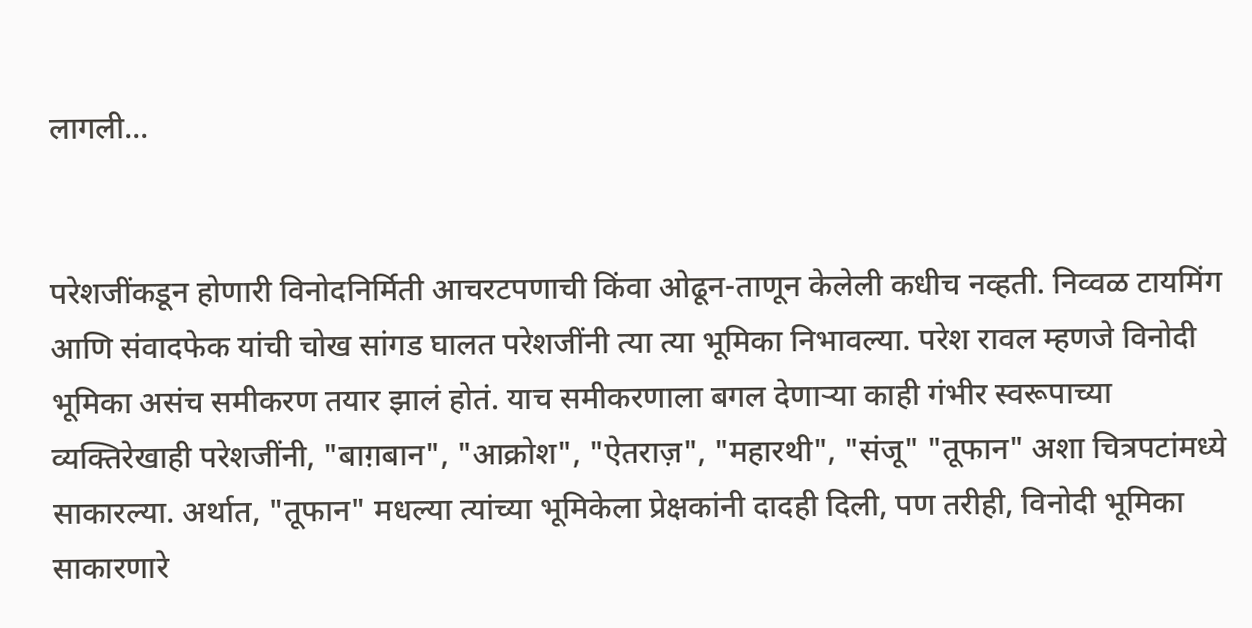लागली...


परेशजींकडून होणारी विनोदनिर्मिती आचरटपणाची किंवा ओढून-ताणून केलेली कधीच नव्हती. निव्वळ टायमिंग आणि संवादफेक यांची चोख सांगड घालत परेशजींनी त्या त्या भूमिका निभावल्या. परेश रावल म्हणजे विनोदी भूमिका असंच समीकरण तयार झालं होतं. याच समीकरणाला बगल देणाऱ्या काही गंभीर स्वरूपाच्या व्यक्तिरेखाही परेशजींनी, "बाग़बान", "आक्रोश", "ऐतराज़", "महारथी", "संजू" "तूफान" अशा चित्रपटांमध्ये साकारल्या. अर्थात, "तूफान" मधल्या त्यांच्या भूमिकेला प्रेक्षकांनी दादही दिली, पण तरीही, विनोदी भूमिका साकारणारे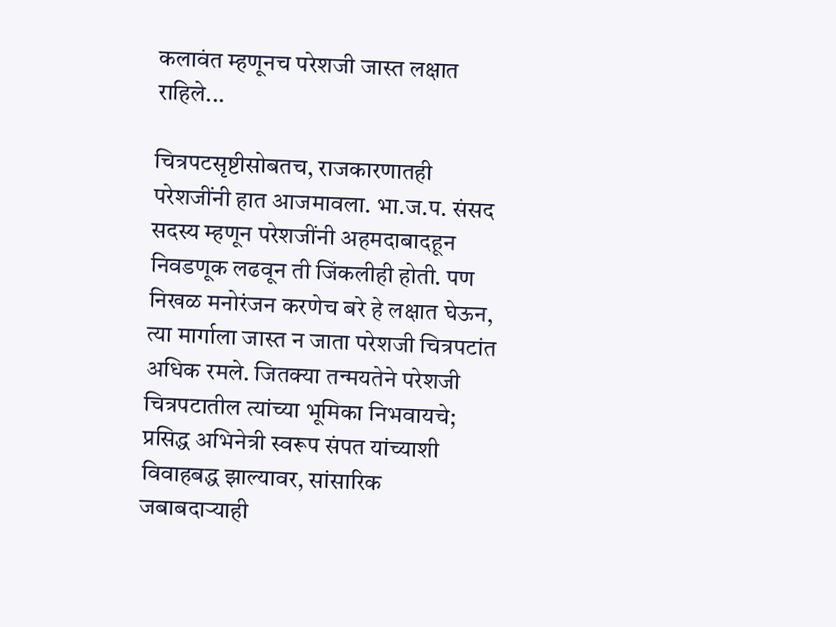कलावंत म्हणूनच परेशजी जास्त लक्षात राहिले...

चित्रपटसृष्टीसोबतच, राजकारणातही परेशजींनी हात आजमावला. भा.ज.प. संसद सदस्य म्हणून परेशजींनी अहमदाबादहून निवडणूक लढवून ती जिंकलीही होती. पण निखळ मनोरंजन करणेच बरे हे लक्षात घेऊन, त्या मार्गाला जास्त न जाता परेशजी चित्रपटांत अधिक रमले. जितक्या तन्मयतेने परेशजी चित्रपटातील त्यांच्या भूमिका निभवायचे; प्रसिद्ध अभिनेत्री स्वरूप संपत यांच्याशी विवाहबद्ध झाल्यावर, सांसारिक जबाबदाऱ्याही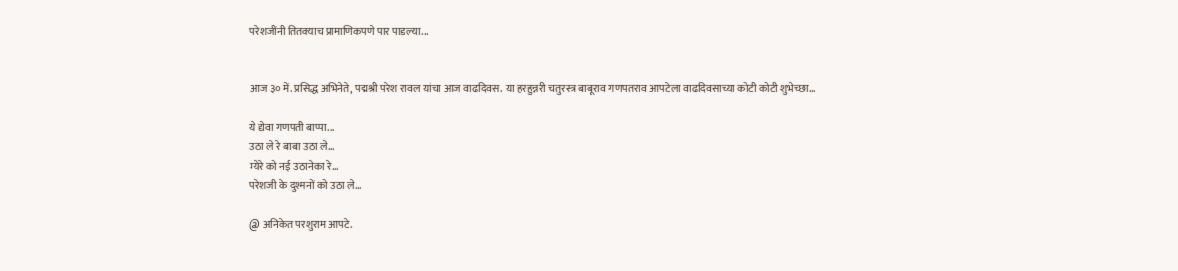परेशजींनी तितक्याच प्रामाणिकपणे पार पाडल्या...


आज ३० में. प्रसिद्ध अभिनेते, पद्मश्री परेश रावल यांचा आज वाढदिवस. या हरहुन्नरी चतुरस्त्र बाबूराव गणपतराव आपटेला वाढदिवसाच्या कोटी कोटी शुभेच्छा...

ये द्येवा गणपती बाप्पा...
उठा ले रे बाबा उठा ले...
म्येरे को नई उठानेका रे...
परेशजी के दुश्मनों को उठा ले...

@ अनिकेत परशुराम आपटे.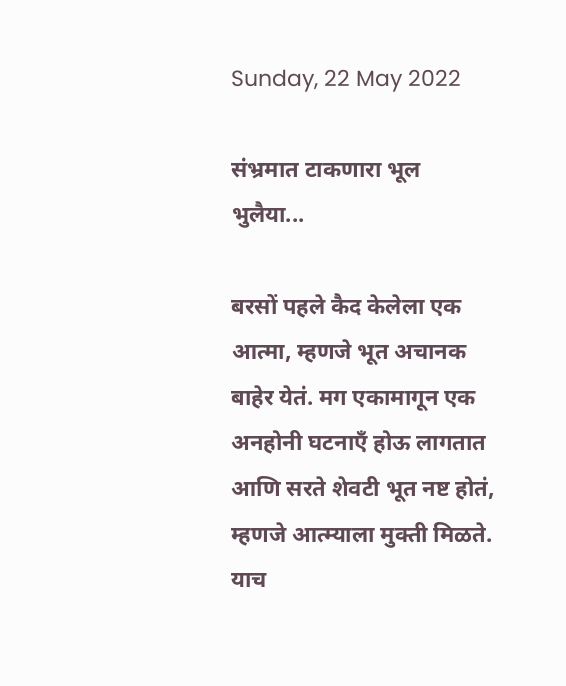Sunday, 22 May 2022

संभ्रमात टाकणारा भूल भुलैया...

बरसों पहले कैद केलेला एक आत्मा, म्हणजे भूत अचानक बाहेर येतं. मग एकामागून एक अनहोनी घटनाएँ होऊ लागतात आणि सरते शेवटी भूत नष्ट होतं, म्हणजे आत्म्याला मुक्ती मिळते. याच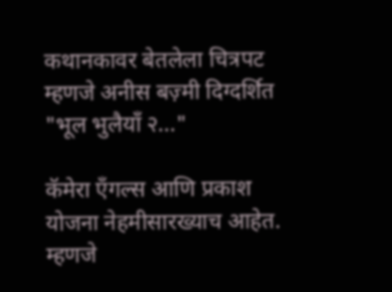कथानकावर बेतलेला चित्रपट म्हणजे अनीस बज़्मी दिग्दर्शित "भूल भुलैयाँ २..."

कॅमेरा एँगल्स आणि प्रकाश योजना नेहमीसारख्याच आहेत. म्हणजे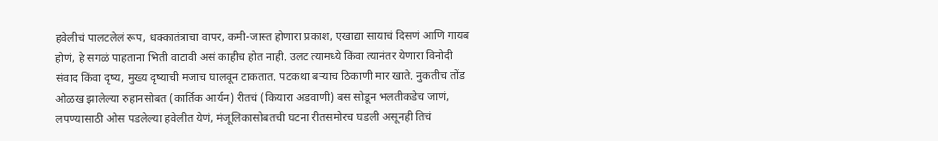हवेलीचं पालटलेलं रूप, धक्कातंत्राचा वापर, कमी-जास्त होणारा प्रकाश, एखाद्या सायाचं दिसणं आणि गायब होणं, हे सगळं पाहताना भिती वाटावी असं काहीच होत नाही. उलट त्यामध्ये किंवा त्यानंतर येणारा विनोदी संवाद किंवा दृष्य, मुख्य दृष्याची मजाच घालवून टाकतात. पटकथा बऱ्याच ठिकाणी मार खाते. नुकतीच तोंड ओळख झालेल्या रुहानसोबत (कार्तिक आर्यन) रीतचं (कियारा अडवाणी) बस सोडून भलतीकडेच जाणं, लपण्यासाठी ओस पडलेल्या हवेलीत येणं, मंजूलिकासोबतची घटना रीतसमोरच घडली असूनही तिचं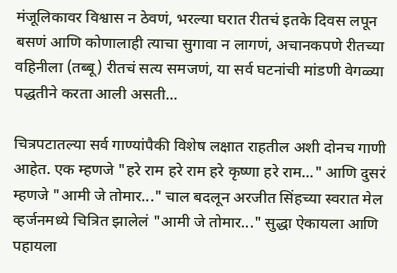मंजूलिकावर विश्वास न ठेवणं, भरल्या घरात रीतचं इतके दिवस लपून बसणं आणि कोणालाही त्याचा सुगावा न लागणं, अचानकपणे रीतच्या वहिनीला (तब्बू) रीतचं सत्य समजणं, या सर्व घटनांची मांडणी वेगळ्या पद्धतीने करता आली असती...

चित्रपटातल्या सर्व गाण्यांपैकी विशेष लक्षात राहतील अशी दोनच गाणी आहेत. एक म्हणजे "हरे राम हरे राम हरे कृष्णा हरे राम..." आणि दुसरं म्हणजे "आमी जे तोमार..." चाल बदलून अरजीत सिंहच्या स्वरात मेल व्हर्जनमध्ये चित्रित झालेलं "आमी जे तोमार..." सुद्धा ऐकायला आणि पहायला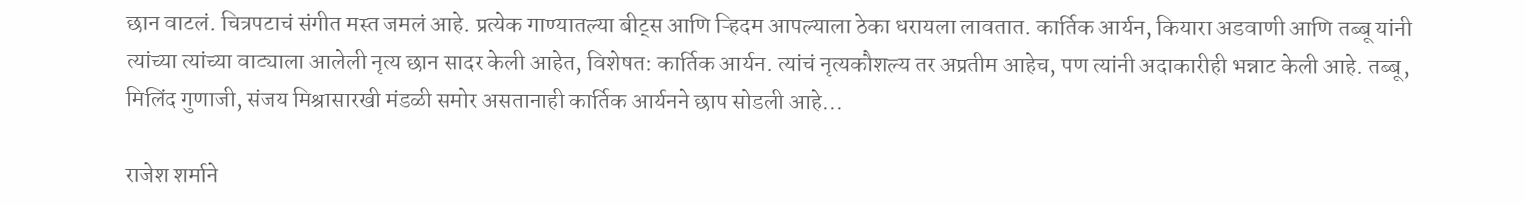छान वाटलं. चित्रपटाचं संगीत मस्त जमलं आहे. प्रत्येक गाण्यातल्या बीट्स आणि ऱ्हिदम आपल्याला ठेका धरायला लावतात. कार्तिक आर्यन, कियारा अडवाणी आणि तब्बू यांनी त्यांच्या त्यांच्या वाट्याला आलेली नृत्य छान सादर केली आहेत, विशेषत: कार्तिक आर्यन. त्यांचं नृत्यकौशल्य तर अप्रतीम आहेच, पण त्यांनी अदाकारीही भन्नाट केली आहे. तब्बू, मिलिंद गुणाजी, संजय मिश्रासारखी मंडळी समोर असतानाही कार्तिक आर्यनने छाप सोडली आहे...

राजेश शर्माने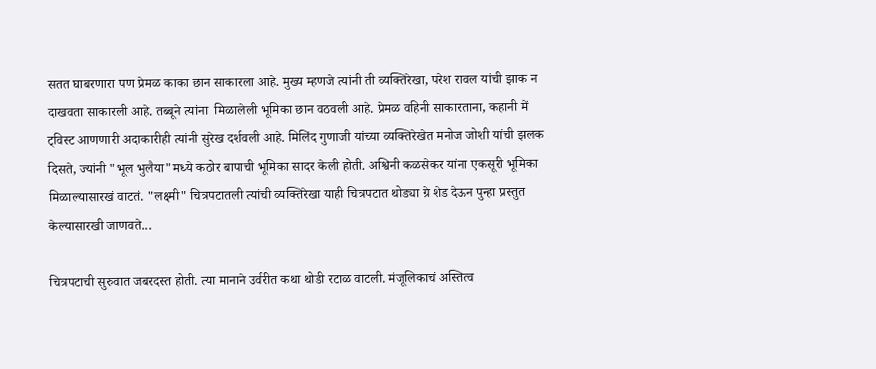सतत घाबरणारा पण प्रेमळ काका छान साकारला आहे. मुख्य म्हणजे त्यांनी ती व्यक्तिरेखा, परेश रावल यांची झाक न दाखवता साकारली आहे. तब्बूने त्यांना  मिळालेली भूमिका छान वठवली आहे. प्रेमळ वहिनी साकारताना, कहानी में ट्विस्ट आणणारी अदाकारीही त्यांनी सुरेख दर्शवली आहे. मिलिंद गुणाजी यांच्या व्यक्तिरेखेत मनोज जोशी यांची झलक दिसते, ज्यांनी "भूल भुलैया"मध्ये कठोर बापाची भूमिका सादर केली होती. अश्विनी कळसेकर यांना एकसूरी भूमिका मिळाल्यासारखं वाटतं. "लक्ष्मी" चित्रपटातली त्यांची व्यक्तिरेखा याही चित्रपटात थोड्या ग्रे शेड देऊन पुन्हा प्रस्तुत केल्यासारखी जाणवते...

चित्रपटाची सुरुवात जबरदस्त होती. त्या मानाने उर्वरीत कथा थोडी रटाळ वाटली. मंजूलिकाचं अस्तित्व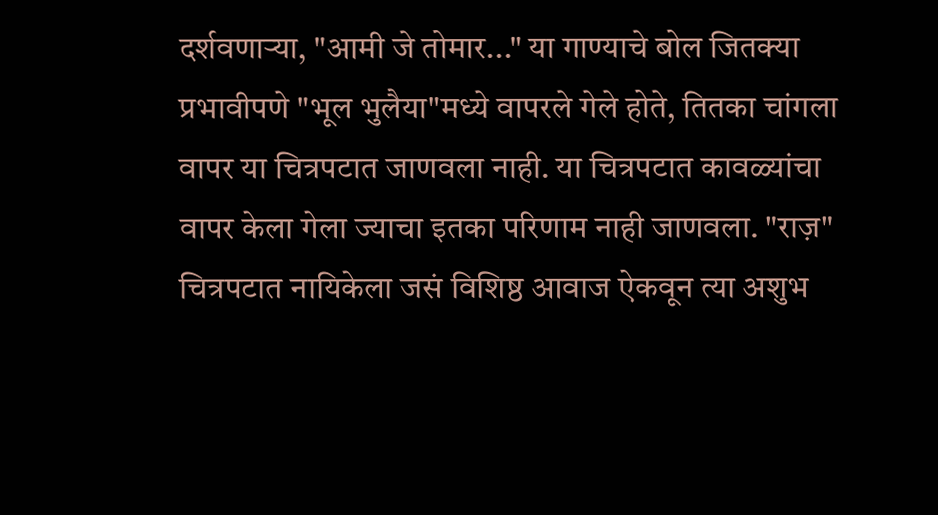दर्शवणाऱ्या, "आमी जे तोमार..." या गाण्याचे बोल जितक्या प्रभावीपणे "भूल भुलैया"मध्ये वापरले गेले होते, तितका चांगला वापर या चित्रपटात जाणवला नाही. या चित्रपटात कावळ्यांचा वापर केला गेला ज्याचा इतका परिणाम नाही जाणवला. "राज़" चित्रपटात नायिकेला जसं विशिष्ठ आवाज ऐकवून त्या अशुभ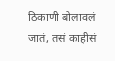ठिकाणी बोलावलं जातं, तसं काहीसं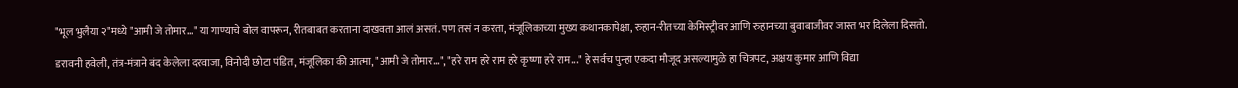"भूल भुलैया २"मध्ये "आमी जे तोमार..." या गाण्याचे बोल वापरून, रीतबाबत करताना दाखवता आलं असतं. पण तसं न करता, मंजूलिकाच्या मुख्य कथानकापेक्षा, रुहान-रीतच्या केमिस्ट्रीवर आणि रुहानच्या बुवाबाजीवर जास्त भर दिलेला दिसतो.

डरावनी हवेली, तंत्र-मंत्राने बंद केलेला दरवाजा, विनोदी छोटा पंडित, मंजूलिका की आत्मा, "आमी जे तोमार...", "हरे राम हरे राम हरे कृष्णा हरे राम..." हे सर्वच पुन्हा एकदा मौजूद असल्यामुळे हा चित्रपट, अक्षय कुमार आणि विद्या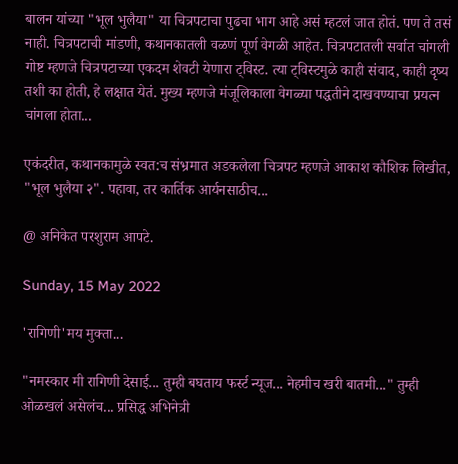बालन यांच्या "भूल भुलैया" या चित्रपटाचा पुढचा भाग आहे असं म्हटलं जात होतं. पण ते तसं नाही. चित्रपटाची मांडणी, कथानकातली वळणं पूर्ण वेगळी आहेत. चित्रपटातली सर्वात चांगली गोष्ट म्हणजे चित्रपटाच्या एकदम शेवटी येणारा ट्विस्ट. त्या ट्विस्टमुळे काही संवाद, काही दृष्य तशी का होती, हे लक्षात येतं. मुख्य म्हणजे मंजूलिकाला वेगळ्या पद्धतीने दाखवण्याचा प्रयत्न चांगला होता...

एकंदरीत, कथानकामुळे स्वत:च संभ्रमात अडकलेला चित्रपट म्हणजे आकाश कौशिक लिखीत, "भूल भुलैया २". पहावा, तर कार्तिक आर्यनसाठीच...

@ अनिकेत परशुराम आपटे.

Sunday, 15 May 2022

'रागिणी'मय मुक्ता...

"नमस्कार मी रागिणी देसाई... तुम्ही बघताय फर्स्ट न्यूज... नेहमीच खरी बातमी..." तुम्ही ओळखलं असेलंच... प्रसिद्ध अभिनेत्री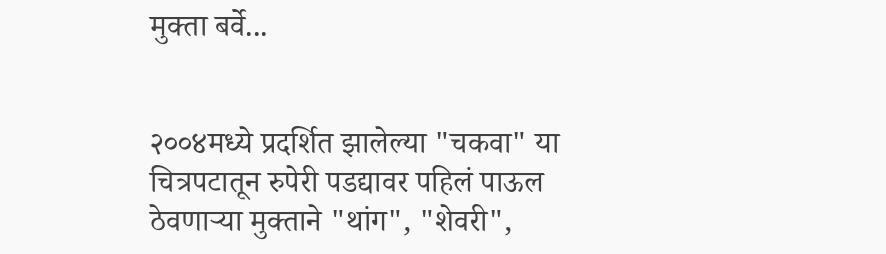मुक्ता बर्वे...


२००४मध्ये प्रदर्शित झालेल्या "चकवा" या चित्रपटातून रुपेरी पडद्यावर पहिलं पाऊल ठेवणाऱ्या मुक्ताने "थांग", "शेवरी",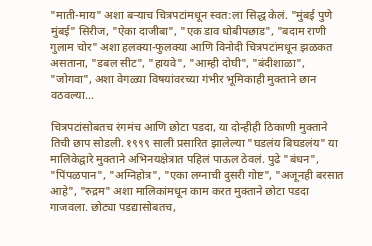"माती-माय" अशा बऱ्याच चित्रपटांमधून स्वत:ला सिद्ध केलं. "मुंबई पुणे मुंबई" सिरीज, "ऐका दाजीबा", "एक डाव धोबीपछाड", "बदाम राणी गुलाम चोर" अशा हलक्या-फुलक्या आणि विनोदी चित्रपटांमधून झळकत असताना, "डबल सीट", "हायवे", "आम्ही दोघी", "बंदीशाळा", "जोगवा", अशा वेगळ्या विषयांवरच्या गंभीर भूमिकाही मुक्ताने छान वठवल्या...

चित्रपटांसोबतच रंगमंच आणि छोटा पडदा, या दोन्हीही ठिकाणी मुक्ताने तिची छाप सोडली. १९९९ साली प्रसारित झालेल्या "घडलंय बिघडलंय" या मालिकेद्वारे मुक्ताने अभिनयक्षेत्रात पहिलं पाऊल ठेवलं. पुढे "बंधन", "पिंपळपान", "अग्निहोत्र", "एका लग्नाची दुसरी गोष्ट", "अजूनही बरसात आहे", "रुद्रम" अशा मालिकांमधून काम करत मुक्ताने छोटा पडदा गाजवला. छोट्या पडद्यासोबतच,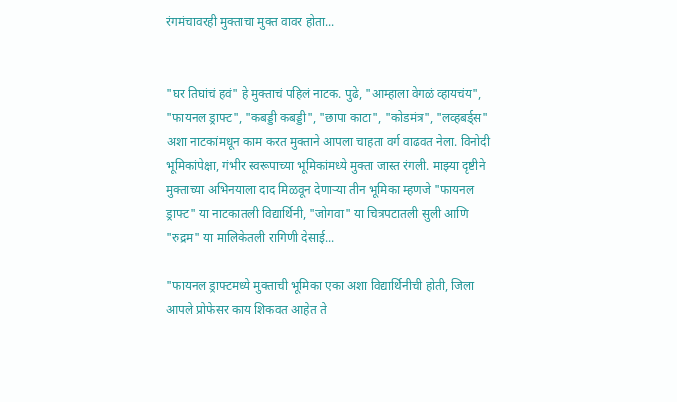रंगमंचावरही मुक्ताचा मुक्त वावर होता...


"घर तिघांचं हवं" हे मुक्ताचं पहिलं नाटक. पुढे, "आम्हाला वेगळं व्हायचंय", "फायनल ड्राफ्ट", "कबड्डी कबड्डी", "छापा काटा", "कोडमंत्र", "लव्हबर्ड्स" अशा नाटकांमधून काम करत मुक्ताने आपला चाहता वर्ग वाढवत नेला. विनोदी भूमिकांपेक्षा, गंभीर स्वरूपाच्या भूमिकांमध्ये मुक्ता जास्त रंगली. माझ्या दृष्टीने मुक्ताच्या अभिनयाला दाद मिळवून देणाऱ्या तीन भूमिका म्हणजे "फायनल ड्राफ्ट" या नाटकातली विद्यार्थिनी, "जोगवा" या चित्रपटातली सुली आणि "रुद्रम" या मालिकेतली रागिणी देसाई...

"फायनल ड्राफ्टमध्ये मुक्ताची भूमिका एका अशा विद्यार्थिनीची होती, जिला आपले प्रोफेसर काय शिकवत आहेत ते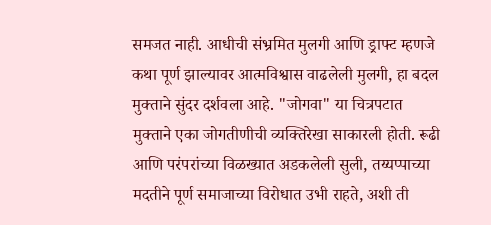समजत नाही. आधीची संभ्रमित मुलगी आणि ड्राफ्ट म्हणजे कथा पूर्ण झाल्यावर आत्मविश्वास वाढलेली मुलगी, हा बदल मुक्ताने सुंदर दर्शवला आहे. "जोगवा" या चित्रपटात मुक्ताने एका जोगतीणीची व्यक्तिरेखा साकारली होती. रूढी आणि परंपरांच्या विळख्यात अडकलेली सुली, तय्यप्पाच्या मदतीने पूर्ण समाजाच्या विरोधात उभी राहते, अशी ती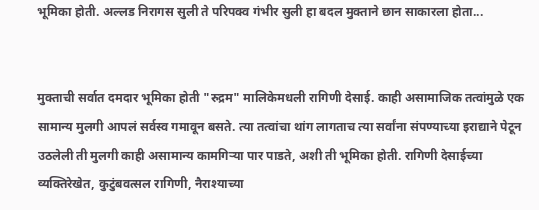भूमिका होती. अल्लड निरागस सुली ते परिपक्व गंभीर सुली हा बदल मुक्ताने छान साकारला होता...


मुक्ताची सर्वात दमदार भूमिका होती "रुद्रम" मालिकेमधली रागिणी देसाई. काही असामाजिक तत्वांमुळे एक सामान्य मुलगी आपलं सर्वस्व गमावून बसते. त्या तत्वांचा थांग लागताच त्या सर्वांना संपण्याच्या इराद्याने पेटून उठलेली ती मुलगी काही असामान्य कामगिऱ्या पार पाडते, अशी ती भूमिका होती. रागिणी देसाईच्या व्यक्तिरेखेत, कुटुंबवत्सल रागिणी, नैराश्याच्या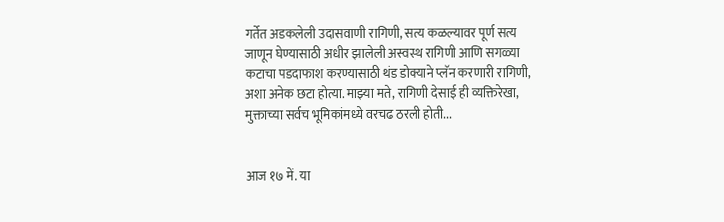गर्तेत अडकलेली उदासवाणी रागिणी, सत्य कळल्यावर पूर्ण सत्य जाणून घेण्यासाठी अधीर झालेली अस्वस्थ रागिणी आणि सगळ्या कटाचा पडदाफाश करण्यासाठी थंड डोक्याने प्लॅन करणारी रागिणी, अशा अनेक छटा होत्या. माझ्या मते, रागिणी देसाई ही व्यक्तिरेखा, मुक्ताच्या सर्वच भूमिकांमध्ये वरचढ ठरली होती...


आज १७ में. या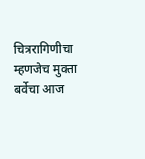चित्ररागिणीचा म्हणजेच मुक्ता बर्वेचा आज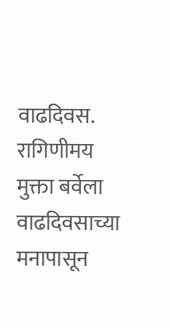वाढदिवस. रागिणीमय मुक्ता बर्वेला वाढदिवसाच्या मनापासून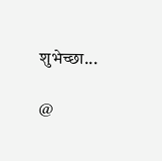शुभेच्छा...

@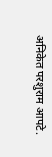अनिकेत परशुराम आपटे.